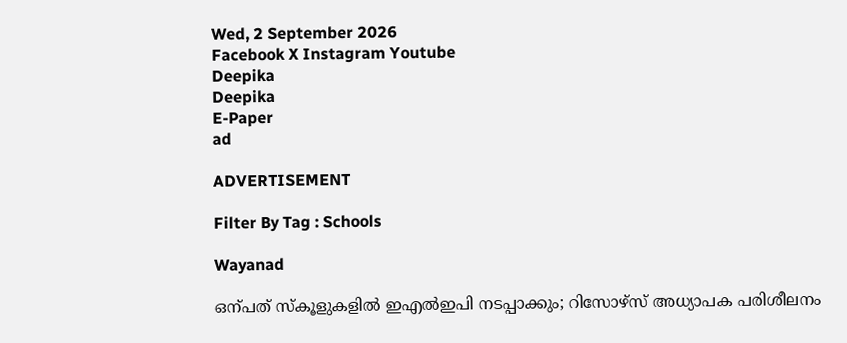Wed, 2 September 2026
Facebook X Instagram Youtube
Deepika
Deepika
E-Paper
ad

ADVERTISEMENT

Filter By Tag : Schools

Wayanad

ഒന്പത് സ്കൂളുകളിൽ ഇഎൽഇപി നടപ്പാക്കും; റിസോഴ്സ് അധ്യാപക പരിശീലനം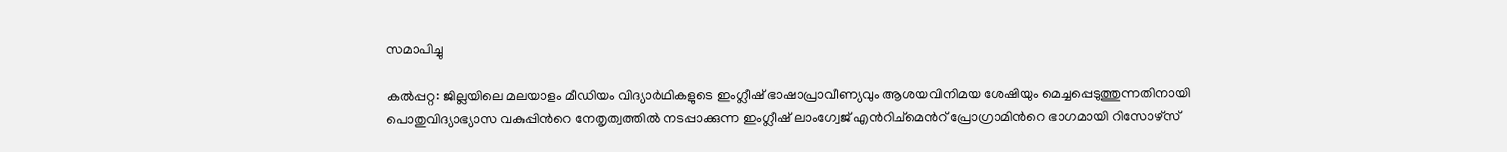സമാപിച്ചു

കൽപ്പറ്റ: ജില്ലയിലെ മലയാളം മീഡിയം വിദ്യാർഥികളുടെ ഇംഗ്ലീഷ് ഭാഷാപ്രാവീണ്യവും ആശയവിനിമയ ശേഷിയും മെച്ചപ്പെടുത്തുന്നതിനായി പൊതുവിദ്യാഭ്യാസ വകുപ്പിന്‍റെ നേതൃത്വത്തിൽ നടപ്പാക്കുന്ന ഇംഗ്ലീഷ് ലാംഗ്വേജ് എൻറിച്മെന്‍റ് പ്രോഗ്രാമിന്‍റെ ഭാഗമായി റിസോഴ്സ്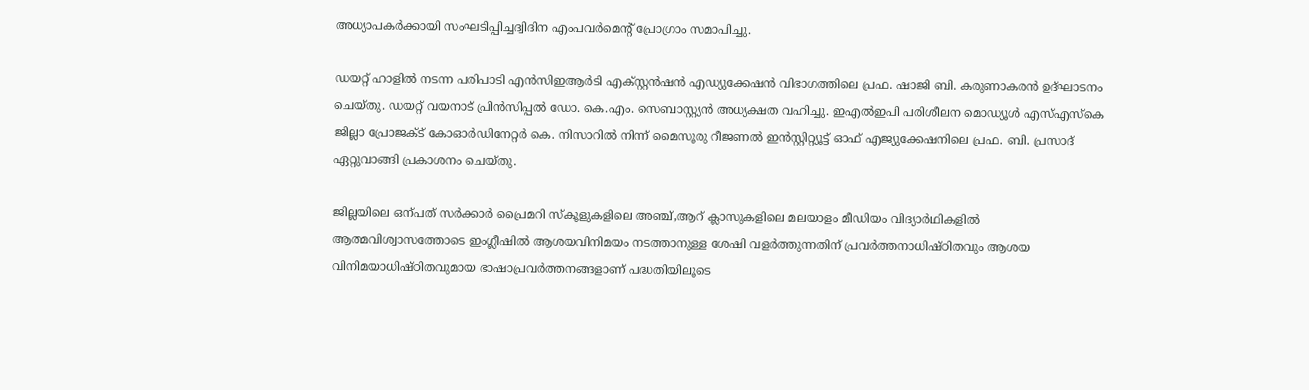അധ്യാപകർക്കായി സംഘടിപ്പിച്ചദ്വിദിന എംപവർമെന്‍റ് പ്രോഗ്രാം സമാപിച്ചു.

ഡയറ്റ് ഹാളിൽ നടന്ന പരിപാടി എൻസിഇആർടി എക്സ്റ്റൻഷൻ എഡ്യുക്കേഷൻ വിഭാഗത്തിലെ പ്രഫ. ഷാജി ബി. കരുണാകരൻ ഉദ്ഘാടനം ചെയ്തു. ഡയറ്റ് വയനാട് പ്രിൻസിപ്പൽ ഡോ. കെ.എം. സെബാസ്റ്റ്യൻ അധ്യക്ഷത വഹിച്ചു. ഇഎൽഇപി പരിശീലന മൊഡ്യൂൾ എസ്എസ്കെ ജില്ലാ പ്രോജക്ട് കോഓർഡിനേറ്റർ കെ. നിസാറിൽ നിന്ന് മൈസൂരു റീജണൽ ഇൻസ്റ്റിറ്റ്യൂട്ട് ഓഫ് എജ്യുക്കേഷനിലെ പ്രഫ. ബി. പ്രസാദ് ഏറ്റുവാങ്ങി പ്രകാശനം ചെയ്തു.

ജില്ലയിലെ ഒന്പത് സർക്കാർ പ്രൈമറി സ്കൂളുകളിലെ അഞ്ച്,ആറ് ക്ലാസുകളിലെ മലയാളം മീഡിയം വിദ്യാർഥികളിൽ ആത്മവിശ്വാസത്തോടെ ഇംഗ്ലീഷിൽ ആശയവിനിമയം നടത്താനുള്ള ശേഷി വളർത്തുന്നതിന് പ്രവർത്തനാധിഷ്ഠിതവും ആശയ വിനിമയാധിഷ്ഠിതവുമായ ഭാഷാപ്രവർത്തനങ്ങളാണ് പദ്ധതിയിലൂടെ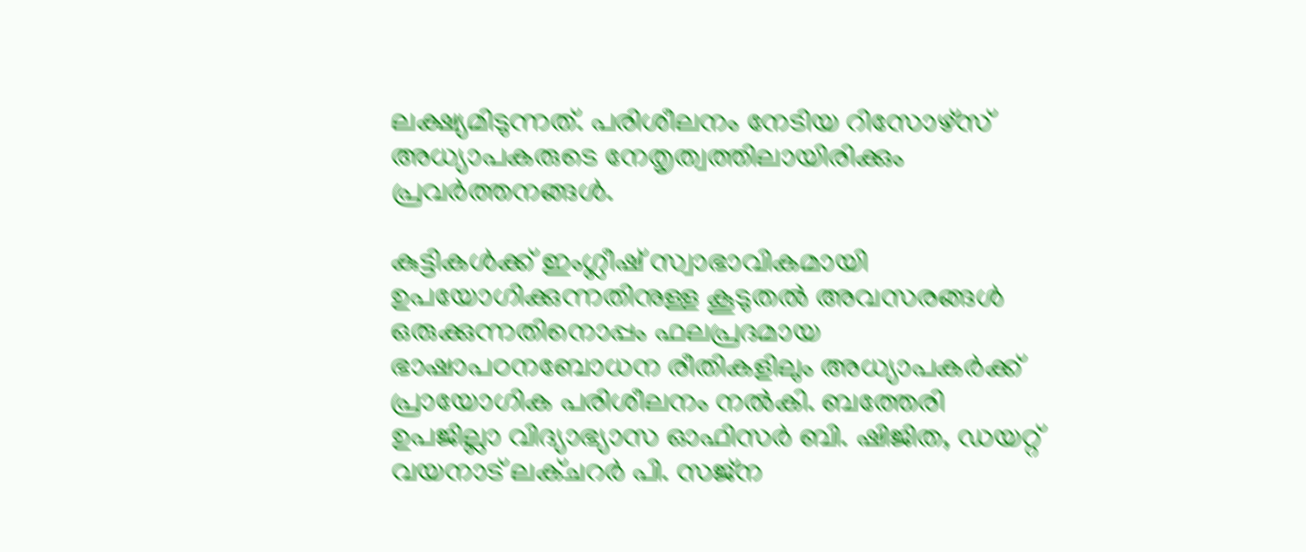ലക്ഷ്യമിടുന്നത്. പരിശീലനം നേടിയ റിസോഴ്സ് അധ്യാപകരുടെ നേതൃത്വത്തിലായിരിക്കും പ്രവർത്തനങ്ങൾ.

കുട്ടികൾക്ക് ഇംഗ്ലീഷ് സ്വാഭാവികമായി ഉപയോഗിക്കുന്നതിനുള്ള കൂടുതൽ അവസരങ്ങൾ ഒരുക്കുന്നതിനൊപ്പം ഫലപ്രദമായ ഭാഷാപഠനബോധന രീതികളിലും അധ്യാപകർക്ക് പ്രായോഗിക പരിശീലനം നൽകി. ബത്തേരി ഉപജില്ലാ വിദ്യാഭ്യാസ ഓഫിസർ ബി. ഷിജിത, ഡയറ്റ് വയനാട് ലക്ചറർ പി. സജ്ന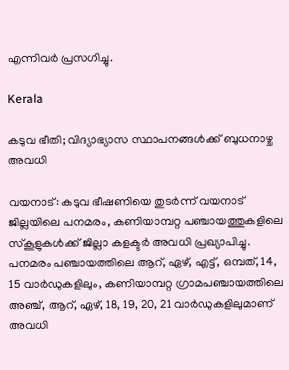എന്നിവർ പ്രസഗിച്ചു.

Kerala

കടുവ ഭീതി; വിദ്യാഭ്യാസ സ്ഥാപനങ്ങൾക്ക് ബുധനാഴ്ച അവധി

വയനാട്: കടുവ ഭീഷണിയെ തുടർന്ന് വയനാട് ജില്ലയിലെ പനമരം, കണിയാമ്പറ്റ പഞ്ചായത്തുകളിലെ സ്കൂളുകൾക്ക് ജില്ലാ കളക്ടർ അവധി പ്രഖ്യാപിച്ചു. പനമരം പഞ്ചായത്തിലെ ആറ്, ഏഴ്, എട്ട്, ഒമ്പത്, 14, 15 വാർഡുകളിലും, കണിയാമ്പറ്റ ഗ്രാമപഞ്ചായത്തിലെ അഞ്ച്, ആറ്, ഏഴ്, 18, 19, 20, 21 വാർഡുകളിലുമാണ് അവധി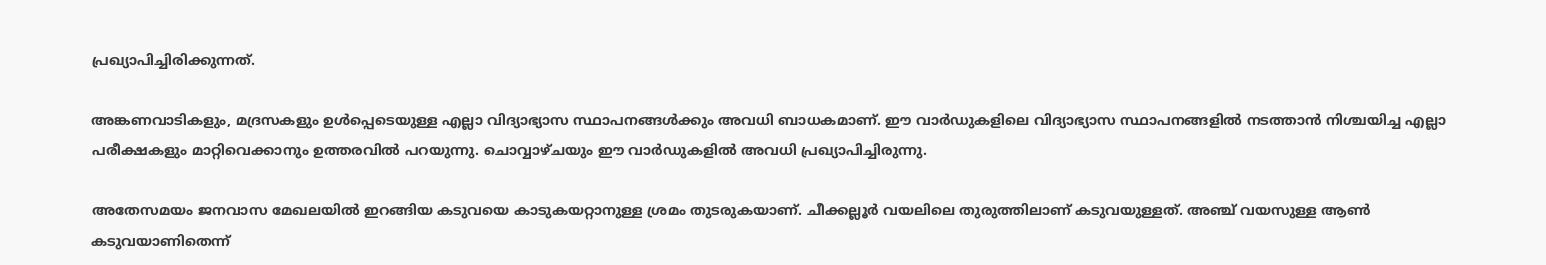പ്രഖ്യാപിച്ചിരിക്കുന്നത്.

അങ്കണവാടികളും, മദ്രസകളും ഉൾപ്പെടെയുള്ള എല്ലാ വിദ്യാഭ്യാസ സ്ഥാപനങ്ങൾക്കും അവധി ബാധകമാണ്. ഈ വാർഡുകളിലെ വിദ്യാഭ്യാസ സ്ഥാപനങ്ങളിൽ നടത്താൻ നിശ്ചയിച്ച എല്ലാ പരീക്ഷകളും മാറ്റിവെക്കാനും ഉത്തരവിൽ പറയുന്നു. ചൊവ്വാഴ്ചയും ഈ വാർഡുകളിൽ അവധി പ്രഖ്യാപിച്ചിരുന്നു.

അതേസമയം ജനവാസ മേഖലയിൽ ഇറങ്ങിയ കടുവയെ കാടുകയറ്റാനുള്ള ശ്രമം തുടരുകയാണ്. ചീക്കല്ലൂർ വയലിലെ തുരുത്തിലാണ് കടുവയുള്ളത്. അഞ്ച് വയസുള്ള ആൺ കടുവയാണിതെന്ന്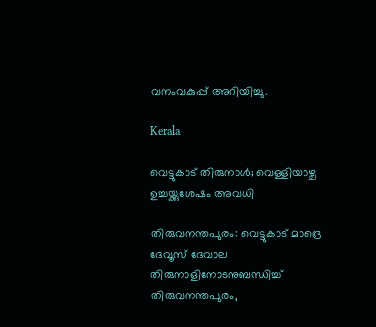വനംവകുപ്പ് അറിയിച്ചു.

Kerala

വെട്ടുകാട് തിരുനാൾ; വെള്ളിയാഴ്ച ഉച്ചയ്ക്കുശേഷം അവധി

തിരുവനന്തപുരം: വെട്ടുകാട് മാദ്രെ ദേവൂസ് ദേവാല തിരുനാളിനോടനുബന്ധിച്ച് തിരുവനന്തപുരം,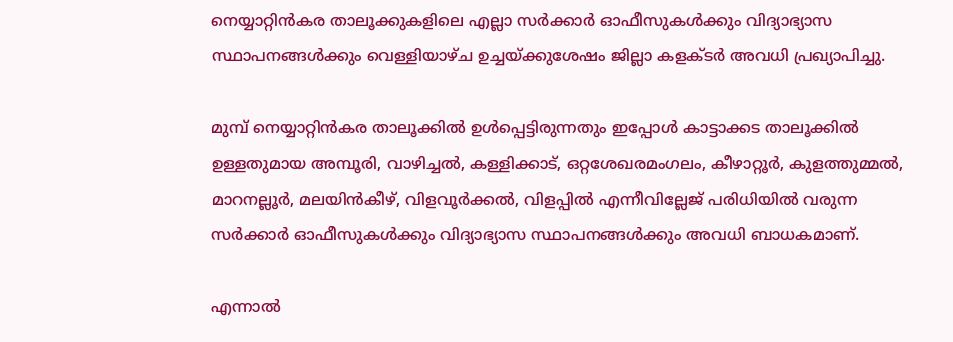നെയ്യാറ്റിന്‍കര താലൂക്കുകളിലെ എല്ലാ സര്‍ക്കാര്‍ ഓഫീസുകള്‍ക്കും വിദ്യാഭ്യാസ സ്ഥാപനങ്ങള്‍ക്കും വെള്ളിയാഴ്ച ഉച്ചയ്ക്കുശേഷം ജില്ലാ കളക്ടര്‍ അവധി പ്രഖ്യാപിച്ചു.

മുമ്പ് നെയ്യാറ്റിന്‍കര താലൂക്കില്‍ ഉള്‍പ്പെട്ടിരുന്നതും ഇപ്പോള്‍ കാട്ടാക്കട താലൂക്കില്‍ ഉള്ളതുമായ അമ്പൂരി, വാഴിച്ചല്‍, കള്ളിക്കാട്, ഒറ്റശേഖരമംഗലം, കീഴാറ്റൂര്‍, കുളത്തുമ്മല്‍, മാറനല്ലൂര്‍, മലയിന്‍കീഴ്, വിളവൂര്‍ക്കല്‍, വിളപ്പില്‍ എന്നീവില്ലേജ് പരിധിയില്‍ വരുന്ന സര്‍ക്കാര്‍ ഓഫീസുകള്‍ക്കും വിദ്യാഭ്യാസ സ്ഥാപനങ്ങള്‍ക്കും അവധി ബാധകമാണ്.

എന്നാൽ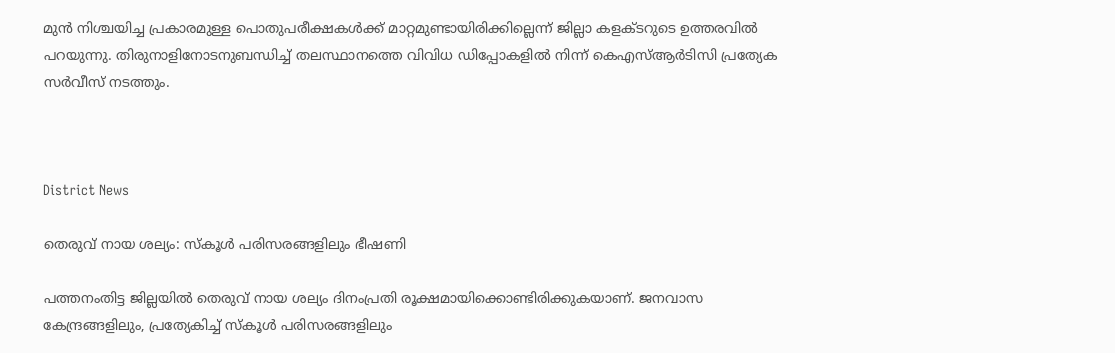മുൻ നിശ്ചയിച്ച പ്രകാരമുള്ള പൊതുപരീക്ഷകൾക്ക് മാറ്റമുണ്ടായിരിക്കില്ലെന്ന് ജില്ലാ കളക്ടറുടെ ഉത്തരവിൽ പറയുന്നു. തിരുനാളിനോടനുബന്ധിച്ച് തലസ്ഥാനത്തെ വിവിധ ഡിപ്പോകളിൽ നിന്ന് കെഎസ്ആർടിസി പ്രത്യേക സർവീസ് നടത്തും.



District News

തെരുവ് നായ ശല്യം: സ്കൂൾ പരിസരങ്ങളിലും ഭീഷണി

പത്തനംതിട്ട ജില്ലയിൽ തെരുവ് നായ ശല്യം ദിനംപ്രതി രൂക്ഷമായിക്കൊണ്ടിരിക്കുകയാണ്. ജനവാസ കേന്ദ്രങ്ങളിലും, പ്രത്യേകിച്ച് സ്കൂൾ പരിസരങ്ങളിലും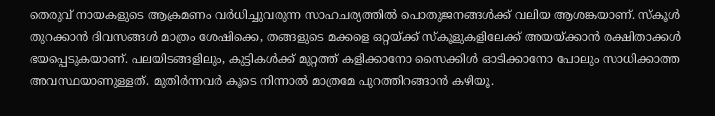തെരുവ് നായകളുടെ ആക്രമണം വർധിച്ചുവരുന്ന സാഹചര്യത്തിൽ പൊതുജനങ്ങൾക്ക് വലിയ ആശങ്കയാണ്. സ്കൂൾ തുറക്കാൻ ദിവസങ്ങൾ മാത്രം ശേഷിക്കെ, തങ്ങളുടെ മക്കളെ ഒറ്റയ്ക്ക് സ്കൂളുകളിലേക്ക് അയയ്ക്കാൻ രക്ഷിതാക്കൾ ഭയപ്പെടുകയാണ്. പലയിടങ്ങളിലും, കുട്ടികൾക്ക് മുറ്റത്ത് കളിക്കാനോ സൈക്കിൾ ഓടിക്കാനോ പോലും സാധിക്കാത്ത അവസ്ഥയാണുള്ളത്. മുതിർന്നവർ കൂടെ നിന്നാൽ മാത്രമേ പുറത്തിറങ്ങാൻ കഴിയൂ.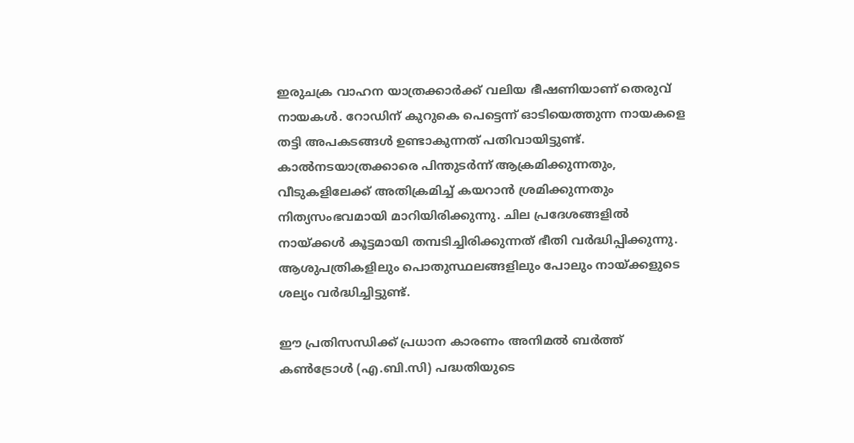ഇരുചക്ര വാഹന യാത്രക്കാർക്ക് വലിയ ഭീഷണിയാണ് തെരുവ് നായകൾ. റോഡിന് കുറുകെ പെട്ടെന്ന് ഓടിയെത്തുന്ന നായകളെ തട്ടി അപകടങ്ങൾ ഉണ്ടാകുന്നത് പതിവായിട്ടുണ്ട്. കാൽനടയാത്രക്കാരെ പിന്തുടർന്ന് ആക്രമിക്കുന്നതും, വീടുകളിലേക്ക് അതിക്രമിച്ച് കയറാൻ ശ്രമിക്കുന്നതും നിത്യസംഭവമായി മാറിയിരിക്കുന്നു. ചില പ്രദേശങ്ങളിൽ നായ്ക്കൾ കൂട്ടമായി തമ്പടിച്ചിരിക്കുന്നത് ഭീതി വർദ്ധിപ്പിക്കുന്നു. ആശുപത്രികളിലും പൊതുസ്ഥലങ്ങളിലും പോലും നായ്ക്കളുടെ ശല്യം വർദ്ധിച്ചിട്ടുണ്ട്.

ഈ പ്രതിസന്ധിക്ക് പ്രധാന കാരണം അനിമൽ ബർത്ത് കൺട്രോൾ (എ.ബി.സി) പദ്ധതിയുടെ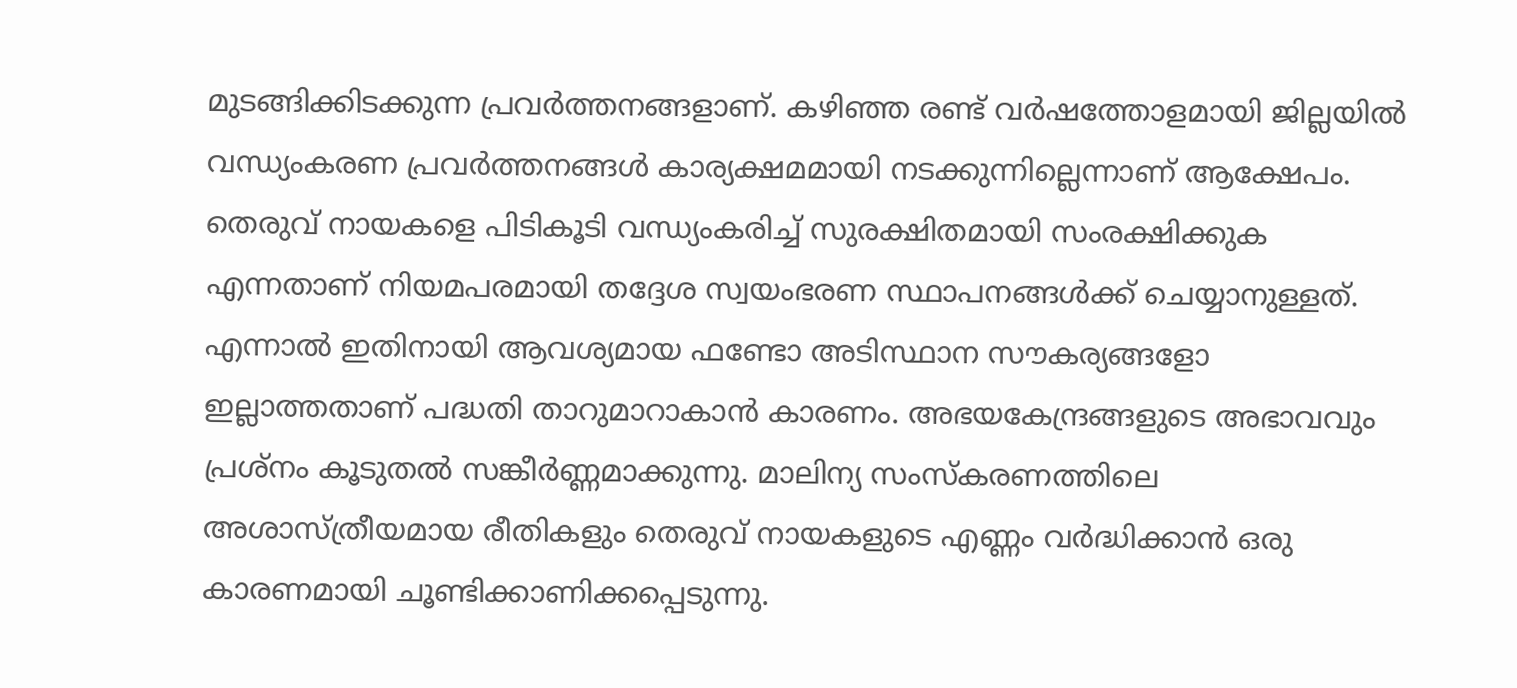മുടങ്ങിക്കിടക്കുന്ന പ്രവർത്തനങ്ങളാണ്. കഴിഞ്ഞ രണ്ട് വർഷത്തോളമായി ജില്ലയിൽ വന്ധ്യംകരണ പ്രവർത്തനങ്ങൾ കാര്യക്ഷമമായി നടക്കുന്നില്ലെന്നാണ് ആക്ഷേപം. തെരുവ് നായകളെ പിടികൂടി വന്ധ്യംകരിച്ച് സുരക്ഷിതമായി സംരക്ഷിക്കുക എന്നതാണ് നിയമപരമായി തദ്ദേശ സ്വയംഭരണ സ്ഥാപനങ്ങൾക്ക് ചെയ്യാനുള്ളത്. എന്നാൽ ഇതിനായി ആവശ്യമായ ഫണ്ടോ അടിസ്ഥാന സൗകര്യങ്ങളോ ഇല്ലാത്തതാണ് പദ്ധതി താറുമാറാകാൻ കാരണം. അഭയകേന്ദ്രങ്ങളുടെ അഭാവവും പ്രശ്നം കൂടുതൽ സങ്കീർണ്ണമാക്കുന്നു. മാലിന്യ സംസ്കരണത്തിലെ അശാസ്ത്രീയമായ രീതികളും തെരുവ് നായകളുടെ എണ്ണം വർദ്ധിക്കാൻ ഒരു കാരണമായി ചൂണ്ടിക്കാണിക്കപ്പെടുന്നു.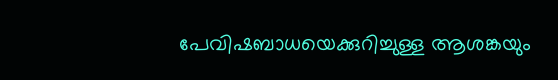പേവിഷബാധയെക്കുറിച്ചുള്ള ആശങ്കയും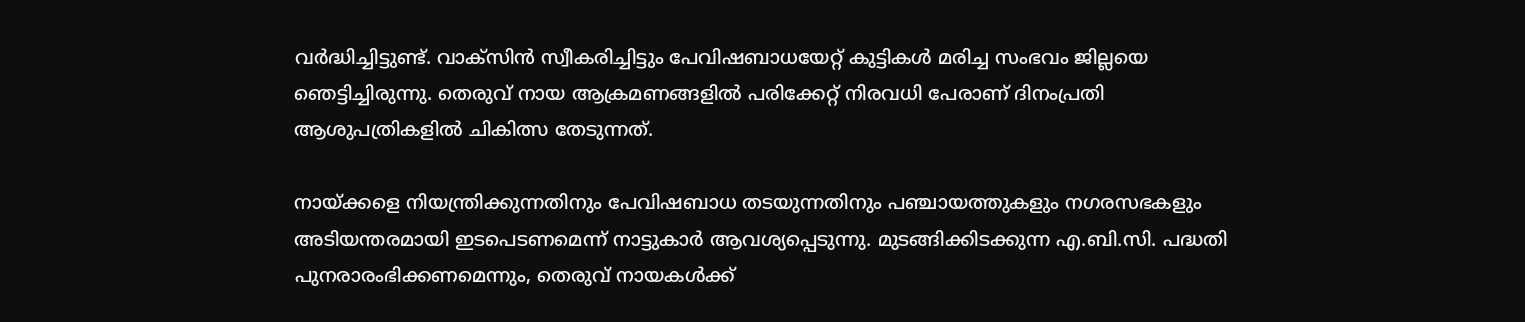വർദ്ധിച്ചിട്ടുണ്ട്. വാക്സിൻ സ്വീകരിച്ചിട്ടും പേവിഷബാധയേറ്റ് കുട്ടികൾ മരിച്ച സംഭവം ജില്ലയെ ഞെട്ടിച്ചിരുന്നു. തെരുവ് നായ ആക്രമണങ്ങളിൽ പരിക്കേറ്റ് നിരവധി പേരാണ് ദിനംപ്രതി ആശുപത്രികളിൽ ചികിത്സ തേടുന്നത്.

നായ്ക്കളെ നിയന്ത്രിക്കുന്നതിനും പേവിഷബാധ തടയുന്നതിനും പഞ്ചായത്തുകളും നഗരസഭകളും അടിയന്തരമായി ഇടപെടണമെന്ന് നാട്ടുകാർ ആവശ്യപ്പെടുന്നു. മുടങ്ങിക്കിടക്കുന്ന എ.ബി.സി. പദ്ധതി പുനരാരംഭിക്കണമെന്നും, തെരുവ് നായകൾക്ക്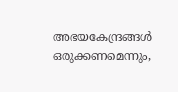അഭയകേന്ദ്രങ്ങൾ ഒരുക്കണമെന്നും,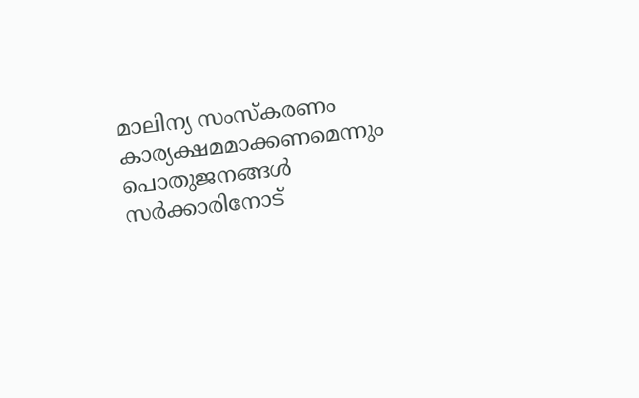മാലിന്യ സംസ്കരണം കാര്യക്ഷമമാക്കണമെന്നും പൊതുജനങ്ങൾ സർക്കാരിനോട്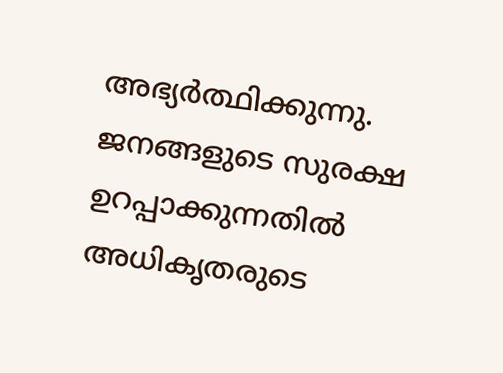അഭ്യർത്ഥിക്കുന്നു. ജനങ്ങളുടെ സുരക്ഷ ഉറപ്പാക്കുന്നതിൽ അധികൃതരുടെ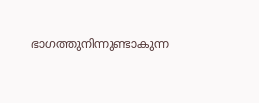ഭാഗത്തുനിന്നുണ്ടാകുന്ന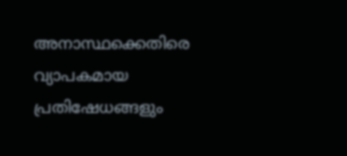അനാസ്ഥക്കെതിരെ വ്യാപകമായ പ്രതിഷേധങ്ങളും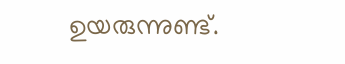ഉയരുന്നുണ്ട്.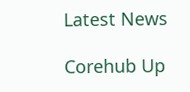Latest News

Corehub Up